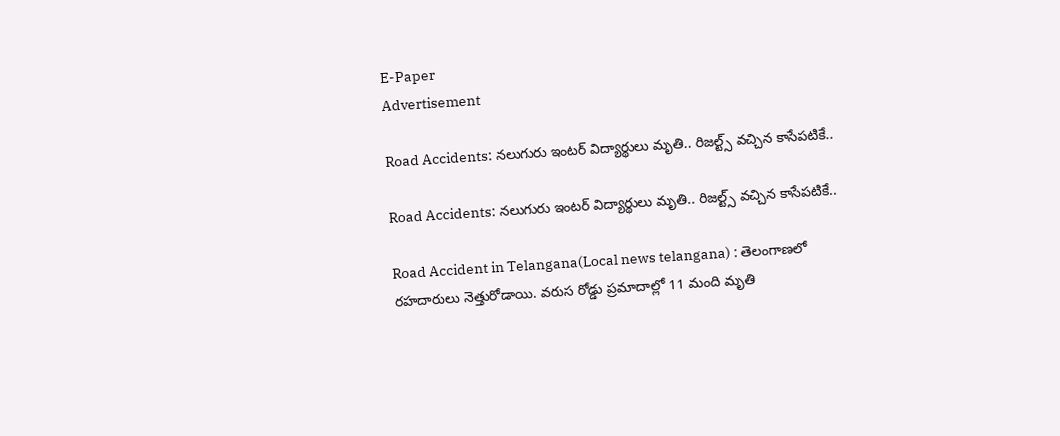E-Paper
Advertisement

Road Accidents: నలుగురు ఇంటర్ విద్యార్థులు మృతి.. రిజల్ట్స్ వచ్చిన కాసేపటికే..

Road Accidents: నలుగురు ఇంటర్ విద్యార్థులు మృతి.. రిజల్ట్స్ వచ్చిన కాసేపటికే..

Road Accident in Telangana(Local news telangana) : తెలంగాణలో రహదారులు నెత్తురోడాయి. వరుస రోడ్డు ప్రమాదాల్లో 11 మంది మృతి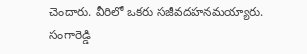చెందారు. వీరిలో ఒకరు సజీవదహనమయ్యారు. సంగారెడ్డి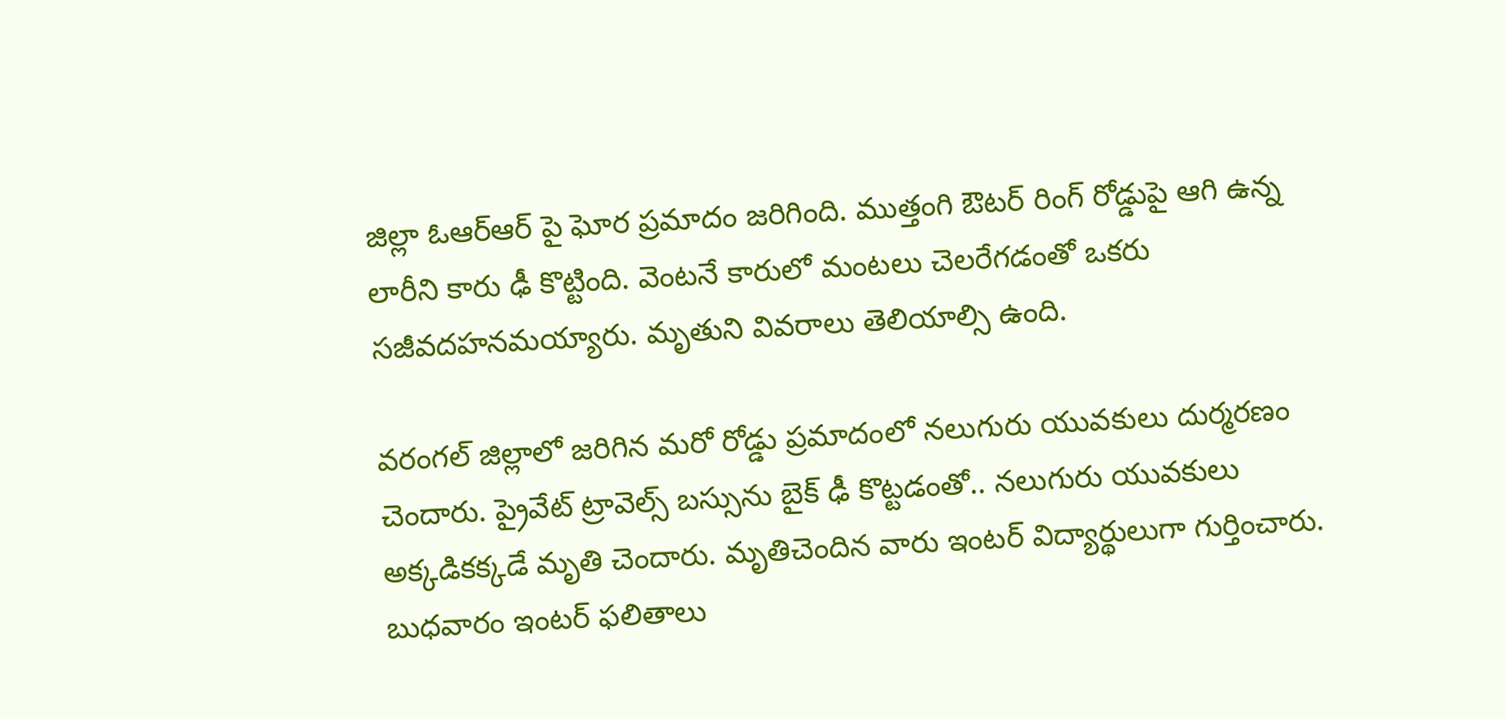జిల్లా ఓఆర్ఆర్ పై ఘోర ప్రమాదం జరిగింది. ముత్తంగి ఔటర్ రింగ్ రోడ్డుపై ఆగి ఉన్న లారీని కారు ఢీ కొట్టింది. వెంటనే కారులో మంటలు చెలరేగడంతో ఒకరు సజీవదహనమయ్యారు. మృతుని వివరాలు తెలియాల్సి ఉంది.

వరంగల్ జిల్లాలో జరిగిన మరో రోడ్డు ప్రమాదంలో నలుగురు యువకులు దుర్మరణం చెందారు. ప్రైవేట్ ట్రావెల్స్ బస్సును బైక్ ఢీ కొట్టడంతో.. నలుగురు యువకులు అక్కడికక్కడే మృతి చెందారు. మృతిచెందిన వారు ఇంటర్ విద్యార్థులుగా గుర్తించారు. బుధవారం ఇంటర్ ఫలితాలు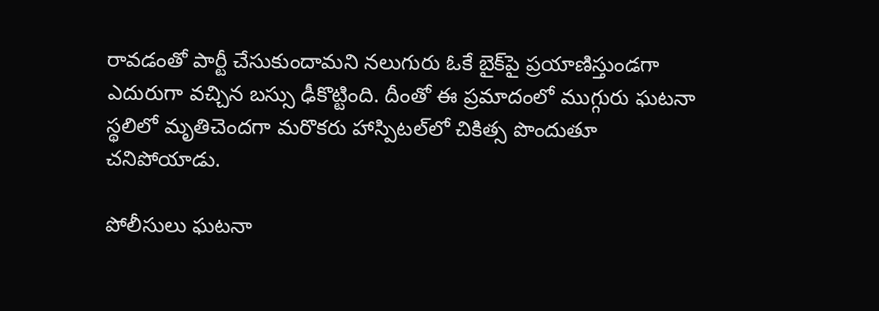రావడంతో పార్టీ చేసుకుందామని నలుగురు ఓకే బైక్‌పై ప్రయాణిస్తుండగా ఎదురుగా వచ్చిన బస్సు ఢీకొట్టింది. దీంతో ఈ ప్రమాదంలో ముగ్గురు ఘటనా స్థలిలో మృతిచెందగా మరొకరు హాస్పిటల‌్‌లో చికిత్స పొందుతూ చనిపోయాడు.

పోలీసులు ఘటనా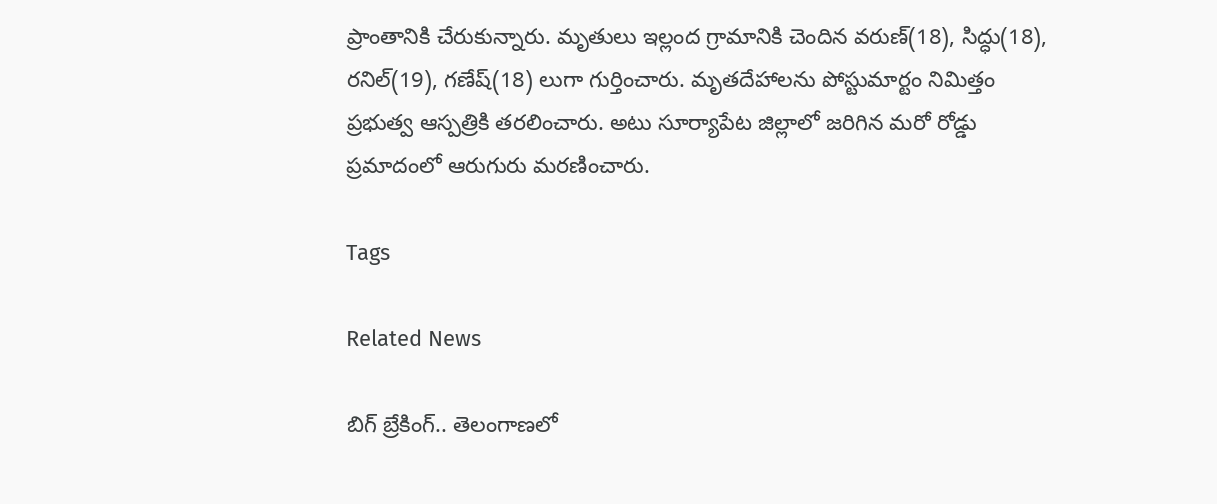ప్రాంతానికి చేరుకున్నారు. మృతులు ఇల్లంద గ్రామానికి చెందిన వరుణ్(18), సిద్ధు(18), రనిల్(19), గణేష్(18) లుగా గుర్తించారు. మృతదేహాలను పోస్టుమార్టం నిమిత్తం ప్రభుత్వ ఆస్పత్రికి తరలించారు. అటు సూర్యాపేట జిల్లాలో జరిగిన మరో రోడ్డు ప్రమాదంలో ఆరుగురు మరణించారు.

Tags

Related News

బిగ్ బ్రేకింగ్.. తెలంగాణలో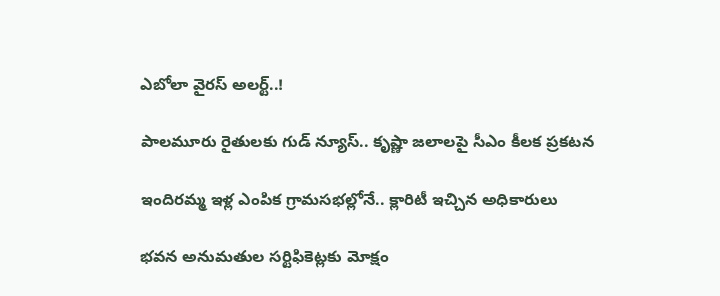ఎబోలా వైరస్ అలర్ట్..!

పాలమూరు రైతులకు గుడ్ న్యూస్.. కృష్ణా జలాలపై సీఎం కీలక ప్రకటన

ఇందిరమ్మ ఇళ్ల ఎంపిక గ్రామసభల్లోనే.. క్లారిటీ ఇచ్చిన అధికారులు

భవన అనుమతుల సర్టిఫికెట్లకు మోక్షం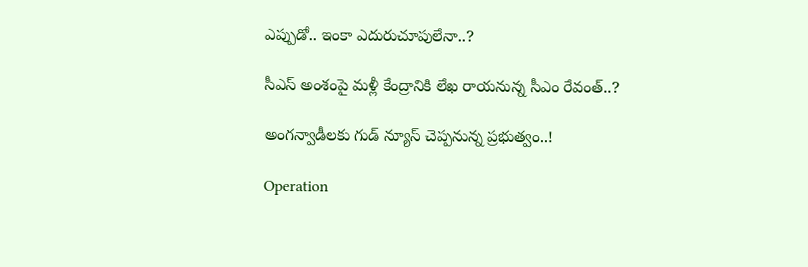ఎప్పుడో.. ఇంకా ఎదురుచూపులేనా..?

సీఎస్ అంశంపై మళ్లీ కేంద్రానికి లేఖ రాయనున్న సీఎం రేవంత్..?

అంగన్వాడీలకు గుడ్ న్యూస్ చెప్పనున్న ప్రభుత్వం..!

Operation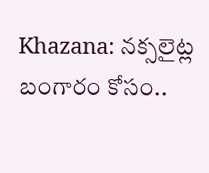Khazana: నక్సలైట్ల బంగారం కోసం..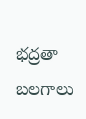భద్రతా బలగాలు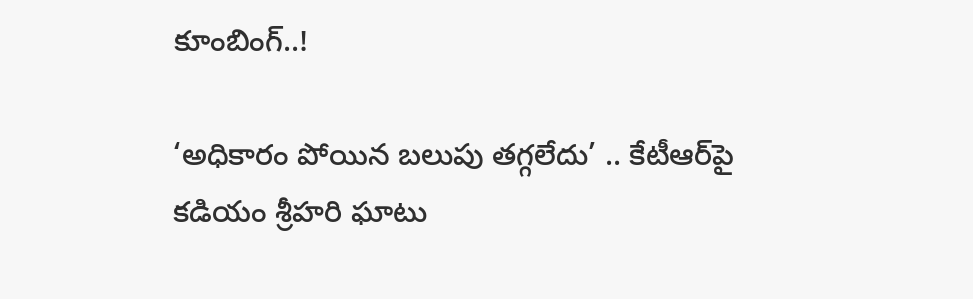కూంబింగ్..!

‘అధికారం పోయిన బలుపు తగ్గలేదు’ .. కేటీఆర్‌పై కడియం శ్రీహరి ఘాటు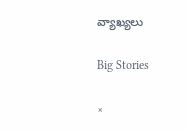వ్యాఖ్యలు

Big Stories

×